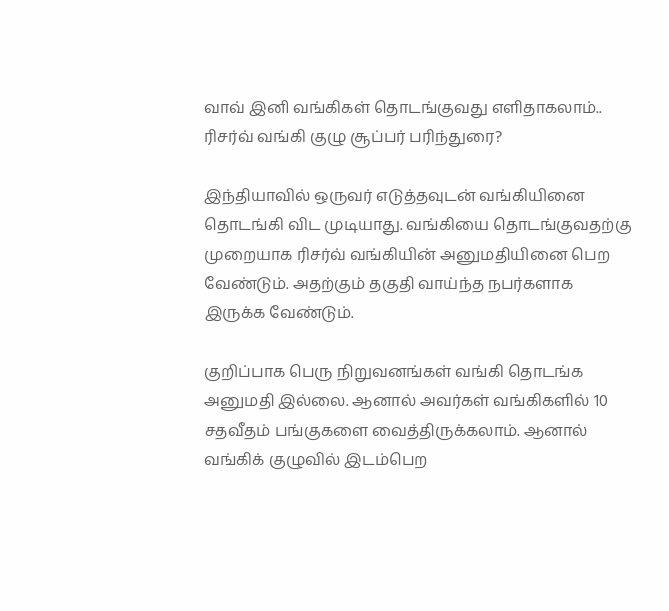வாவ் இனி வங்கிகள் தொடங்குவது எளிதாகலாம்.. ரிசர்வ் வங்கி குழு சூப்பர் பரிந்துரை?

இந்தியாவில் ஒருவர் எடுத்தவுடன் வங்கியினை தொடங்கி விட முடியாது. வங்கியை தொடங்குவதற்கு முறையாக ரிசர்வ் வங்கியின் அனுமதியினை பெற வேண்டும். அதற்கும் தகுதி வாய்ந்த நபர்களாக இருக்க வேண்டும்.

குறிப்பாக பெரு நிறுவனங்கள் வங்கி தொடங்க அனுமதி இல்லை. ஆனால் அவர்கள் வங்கிகளில் 10 சதவீதம் பங்குகளை வைத்திருக்கலாம். ஆனால் வங்கிக் குழுவில் இடம்பெற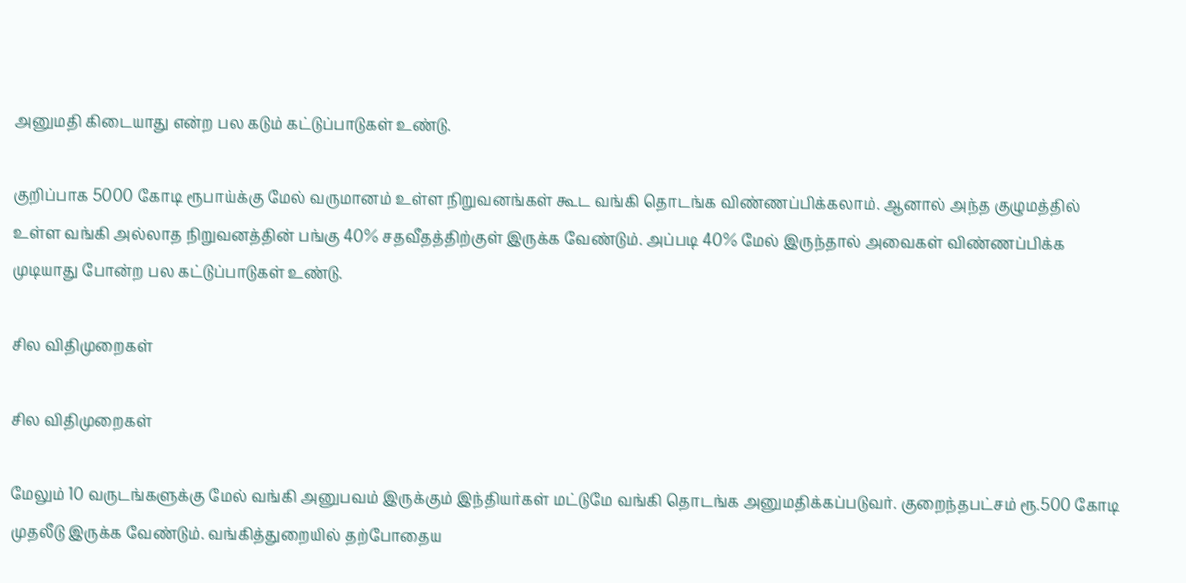அனுமதி கிடையாது என்ற பல கடும் கட்டுப்பாடுகள் உண்டு.

குறிப்பாக 5000 கோடி ரூபாய்க்கு மேல் வருமானம் உள்ள நிறுவனங்கள் கூட வங்கி தொடங்க விண்ணப்பிக்கலாம். ஆனால் அந்த குழுமத்தில் உள்ள வங்கி அல்லாத நிறுவனத்தின் பங்கு 40% சதவீதத்திற்குள் இருக்க வேண்டும். அப்படி 40% மேல் இருந்தால் அவைகள் விண்ணப்பிக்க முடியாது போன்ற பல கட்டுப்பாடுகள் உண்டு.

சில விதிமுறைகள்

சில விதிமுறைகள்

மேலும் 10 வருடங்களுக்கு மேல் வங்கி அனுபவம் இருக்கும் இந்தியர்கள் மட்டுமே வங்கி தொடங்க அனுமதிக்கப்படுவர். குறைந்தபட்சம் ரூ.500 கோடி முதலீடு இருக்க வேண்டும். வங்கித்துறையில் தற்போதைய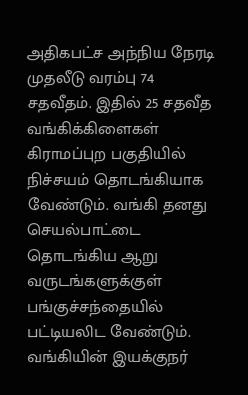அதிகபட்ச அந்நிய நேரடி முதலீடு வரம்பு 74 சதவீதம். இதில் 25 சதவீத வங்கிக்கிளைகள் கிராமப்புற பகுதியில் நிச்சயம் தொடங்கியாக வேண்டும். வங்கி தனது செயல்பாட்டை தொடங்கிய ஆறு வருடங்களுக்குள் பங்குச்சந்தையில் பட்டியலிட வேண்டும். வங்கியின் இயக்குநர்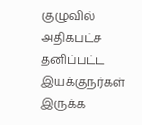குழுவில் அதிகபட்ச தனிப்பட்ட இயக்குநர்கள் இருக்க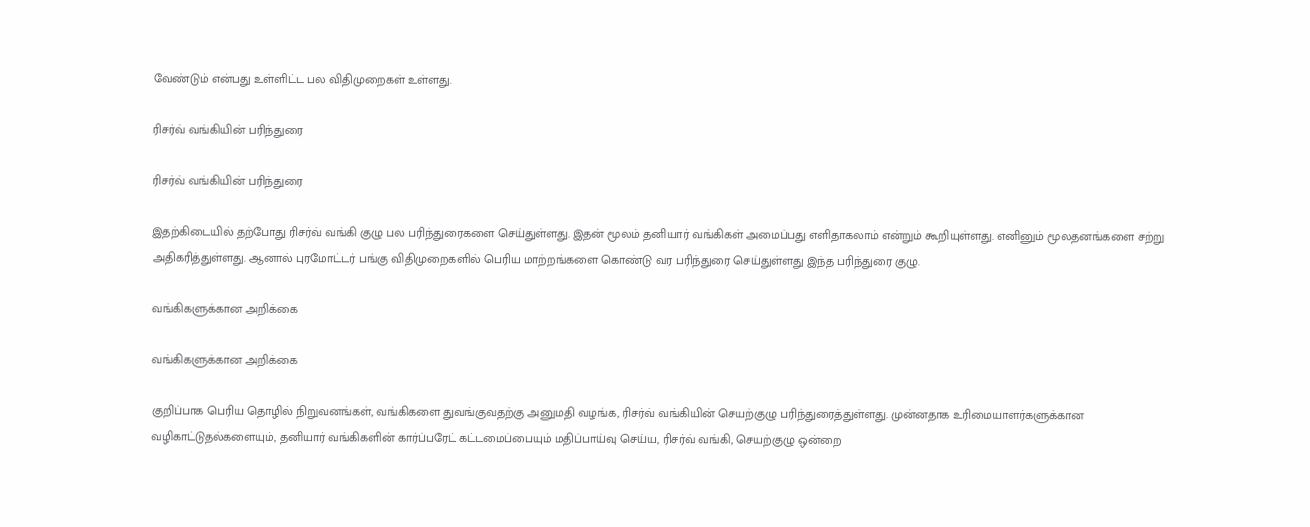வேண்டும் என்பது உள்ளிட்ட பல விதிமுறைகள் உள்ளது.

ரிசர்வ் வங்கியின் பரிந்துரை

ரிசர்வ் வங்கியின் பரிந்துரை

இதற்கிடையில் தற்போது ரிசர்வ் வங்கி குழு பல பரிந்துரைகளை செய்துள்ளது. இதன் மூலம் தனியார் வங்கிகள் அமைப்பது எளிதாகலாம் என்றும் கூறியுள்ளது. எனினும் மூலதனங்களை சற்று அதிகரித்துள்ளது. ஆனால் புரமோட்டர் பங்கு விதிமுறைகளில் பெரிய மாற்றங்களை கொண்டு வர பரிந்துரை செய்துள்ளது இந்த பரிந்துரை குழு.

வங்கிகளுக்கான அறிக்கை

வங்கிகளுக்கான அறிக்கை

குறிப்பாக பெரிய தொழில் நிறுவனங்கள், வங்கிகளை துவங்குவதற்கு அனுமதி வழங்க, ரிசர்வ் வங்கியின் செயற்குழு பரிந்துரைத்துள்ளது. முன்னதாக உரிமையாளர்களுக்கான வழிகாட்டுதல்களையும், தனியார் வங்கிகளின் கார்ப்பரேட் கட்டமைப்பையும் மதிப்பாய்வு செய்ய, ரிசர்வ் வங்கி, செயற்குழு ஒன்றை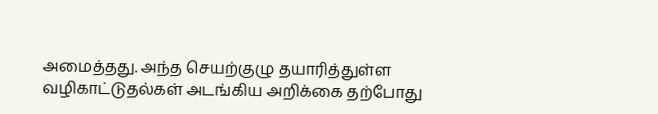அமைத்தது. அந்த செயற்குழு தயாரித்துள்ள வழிகாட்டுதல்கள் அடங்கிய அறிக்கை தற்போது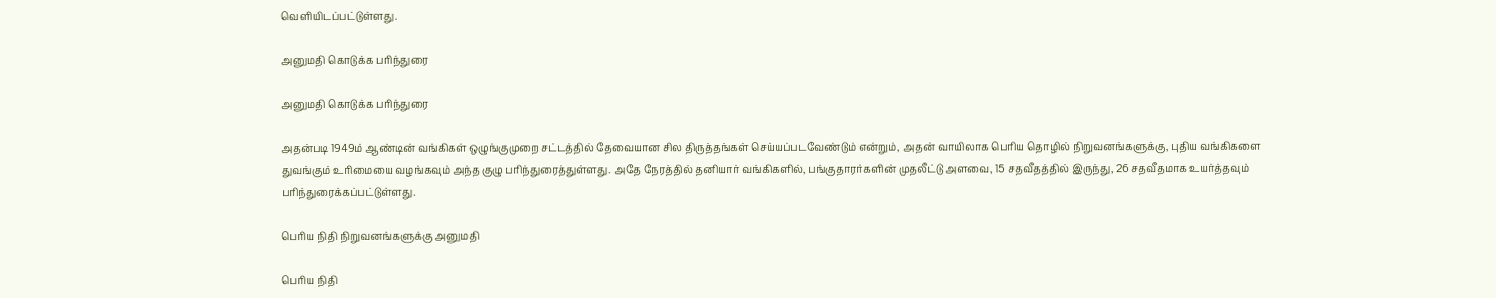வெளியிடப்பட்டுள்ளது.

அனுமதி கொடுக்க பரிந்துரை

அனுமதி கொடுக்க பரிந்துரை

அதன்படி 1949ம் ஆண்டின் வங்கிகள் ஒழுங்குமுறை சட்டத்தில் தேவையான சில திருத்தங்கள் செய்யப்படவேண்டும் என்றும், அதன் வாயிலாக பெரிய தொழில் நிறுவனங்களுக்கு, புதிய வங்கிகளை துவங்கும் உரிமையை வழங்கவும் அந்த குழு பரிந்துரைத்துள்ளது. அதே நேரத்தில் தனியார் வங்கிகளில், பங்குதாரர்களின் முதலீட்டு அளவை, 15 சதவீதத்தில் இருந்து, 26 சதவீதமாக உயர்த்தவும் பரிந்துரைக்கப்பட்டுள்ளது.

பெரிய நிதி நிறுவனங்களுக்கு அனுமதி

பெரிய நிதி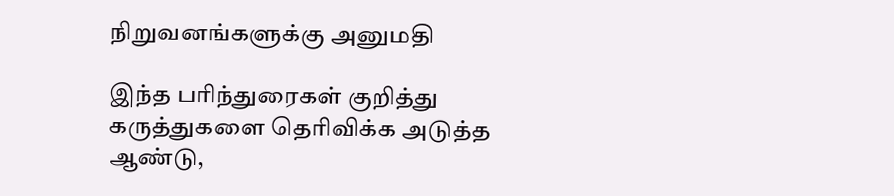நிறுவனங்களுக்கு அனுமதி

இந்த பரிந்துரைகள் குறித்து கருத்துகளை தெரிவிக்க அடுத்த ஆண்டு,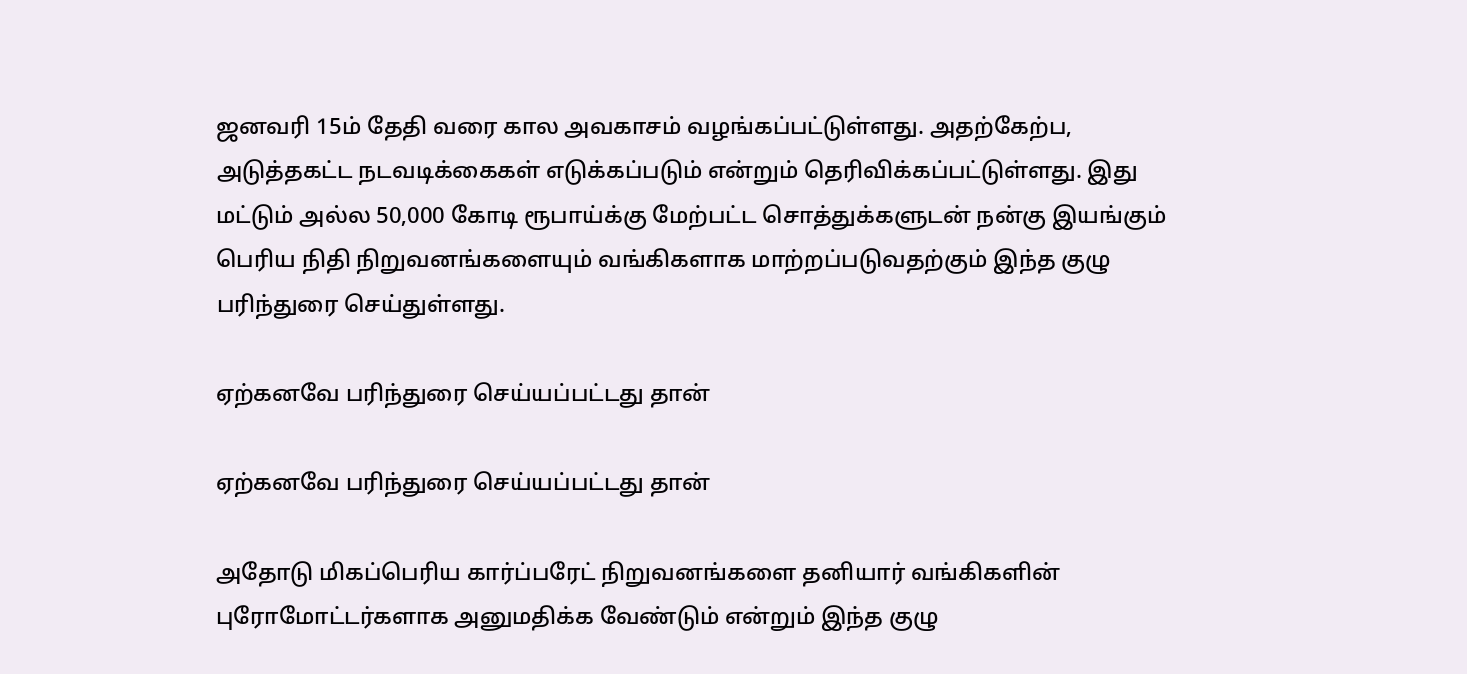ஜனவரி 15ம் தேதி வரை கால அவகாசம் வழங்கப்பட்டுள்ளது. அதற்கேற்ப, அடுத்தகட்ட நடவடிக்கைகள் எடுக்கப்படும் என்றும் தெரிவிக்கப்பட்டுள்ளது. இது மட்டும் அல்ல 50,000 கோடி ரூபாய்க்கு மேற்பட்ட சொத்துக்களுடன் நன்கு இயங்கும் பெரிய நிதி நிறுவனங்களையும் வங்கிகளாக மாற்றப்படுவதற்கும் இந்த குழு பரிந்துரை செய்துள்ளது.

ஏற்கனவே பரிந்துரை செய்யப்பட்டது தான்

ஏற்கனவே பரிந்துரை செய்யப்பட்டது தான்

அதோடு மிகப்பெரிய கார்ப்பரேட் நிறுவனங்களை தனியார் வங்கிகளின் புரோமோட்டர்களாக அனுமதிக்க வேண்டும் என்றும் இந்த குழு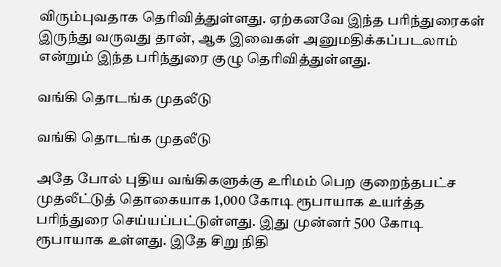விரும்புவதாக தெரிவித்துள்ளது. ஏற்கனவே இந்த பரிந்துரைகள் இருந்து வருவது தான், ஆக இவைகள் அனுமதிக்கப்படலாம் என்றும் இந்த பரிந்துரை குழு தெரிவித்துள்ளது.

வங்கி தொடங்க முதலீடு

வங்கி தொடங்க முதலீடு

அதே போல் புதிய வங்கிகளுக்கு உரிமம் பெற குறைந்தபட்ச முதலீட்டுத் தொகையாக 1,000 கோடி ரூபாயாக உயர்த்த பரிந்துரை செய்யப்பட்டுள்ளது. இது முன்னர் 500 கோடி ரூபாயாக உள்ளது. இதே சிறு நிதி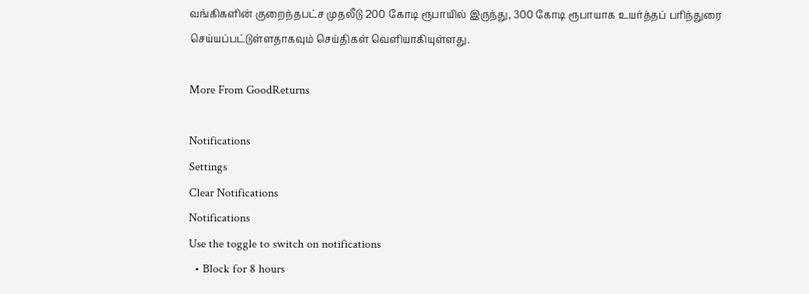வங்கிகளின் குறைந்தபட்ச முதலீடு 200 கோடி ரூபாயில் இருந்து, 300 கோடி ரூபாயாக உயர்த்தப் பரிந்துரை செய்யப்பட்டுள்ளதாகவும் செய்திகள் வெளியாகியுள்ளது.

More From GoodReturns

Notifications
Settings
Clear Notifications
Notifications
Use the toggle to switch on notifications
  • Block for 8 hours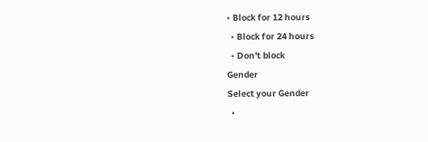• Block for 12 hours
  • Block for 24 hours
  • Don't block
Gender
Select your Gender
  •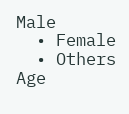Male
  • Female
  • Others
Age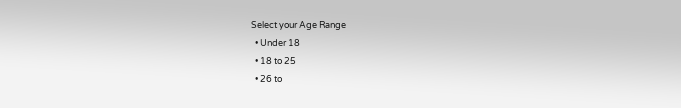Select your Age Range
  • Under 18
  • 18 to 25
  • 26 to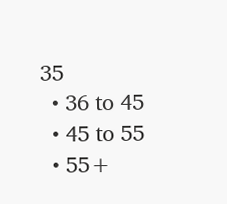35
  • 36 to 45
  • 45 to 55
  • 55+